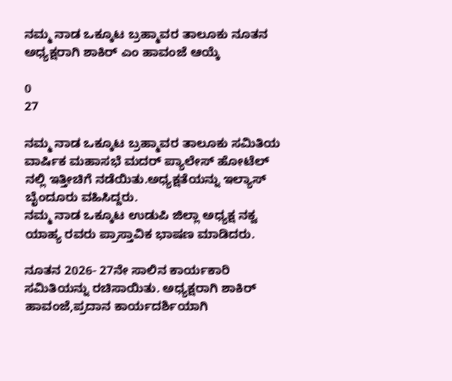ನಮ್ಮ ನಾಡ ಒಕ್ಕೂಟ ಬ್ರಹ್ಮಾವರ ತಾಲೂಕು ನೂತನ ಅಧ್ಯಕ್ಷರಾಗಿ ಶಾಕಿರ್ ಎಂ ಹಾವಂಜೆ ಆಯ್ಕೆ

0
27

ನಮ್ಮ ನಾಡ ಒಕ್ಕೂಟ ಬ್ರಹ್ಮಾವರ ತಾಲೂಕು ಸಮಿತಿಯ ವಾರ್ಷಿಕ ಮಹಾಸಭೆ ಮದರ್ ಪ್ಯಾಲೇಸ್ ಹೋಟೆಲ್ ನಲ್ಲಿ ಇತ್ತೀಚಿಗೆ ನಡೆಯಿತು.ಅಧ್ಯಕ್ಷತೆಯನ್ನು ಇಲ್ಯಾಸ್ ಬೈಂದೂರು ವಹಿಸಿದ್ದರು.
ನಮ್ಮ ನಾಡ ಒಕ್ಕೂಟ ಉಡುಪಿ ಜಿಲ್ಲಾ ಅಧ್ಯಕ್ಷ ನಕ್ವ ಯಾಹ್ಯ ರವರು ಪ್ರಾಸ್ತಾವಿಕ ಭಾಷಣ ಮಾಡಿದರು.

ನೂತನ 2026- 27ನೇ ಸಾಲಿನ ಕಾರ್ಯಕಾರಿ ಸಮಿತಿಯನ್ನು ರಚಿಸಾಯಿತು. ಅಧ್ಯಕ್ಷರಾಗಿ ಶಾಕಿರ್ ಹಾವಂಜೆ,ಪ್ರದಾನ ಕಾರ್ಯದರ್ಶಿಯಾಗಿ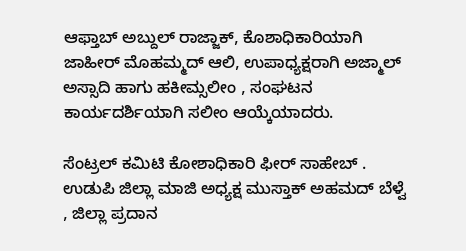ಆಫ್ತಾಬ್ ಅಬ್ದುಲ್ ರಾಜ್ಜಾಕ್, ಕೊಶಾಧಿಕಾರಿಯಾಗಿ ಜಾಹೀರ್ ಮೊಹಮ್ಮದ್ ಆಲಿ, ಉಪಾಧ್ಯಕ್ಷರಾಗಿ ಅಜ್ಮಾಲ್ ಅಸ್ಸಾದಿ ಹಾಗು ಹಕೀಮ್ಸಲೀಂ , ಸಂಘಟನ ಕಾರ್ಯದರ್ಶಿಯಾಗಿ ಸಲೀಂ ಆಯ್ಕೆಯಾದರು.

ಸೆಂಟ್ರಲ್ ಕಮಿಟಿ ಕೋಶಾಧಿಕಾರಿ ಫೀರ್ ಸಾಹೇಬ್ . ಉಡುಪಿ ಜಿಲ್ಲಾ ಮಾಜಿ ಅಧ್ಯಕ್ಷ ಮುಸ್ತಾಕ್ ಅಹಮದ್ ಬೆಳ್ವೆ , ಜಿಲ್ಲಾ ಪ್ರದಾನ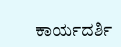ಕಾರ್ಯದರ್ಶಿ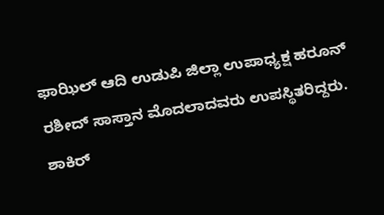ಫಾಝಿಲ್ ಆದಿ ಉಡುಪಿ ಜಿಲ್ಲಾ ಉಪಾಧ್ಯಕ್ಷ ಹರೂನ್ ರಶೀದ್ ಸಾಸ್ತಾನ ಮೊದಲಾದವರು ಉಪಸ್ಥಿತರಿದ್ದರು. ಶಾಕಿರ್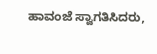ಹಾವಂಜೆ ಸ್ವಾಗತಿಸಿದರು,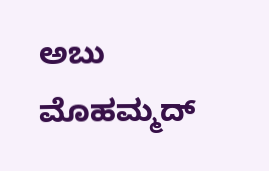ಅಬು ಮೊಹಮ್ಮದ್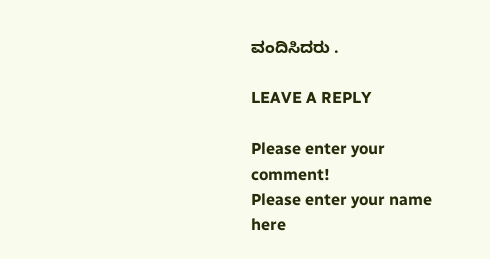ವಂದಿಸಿದರು .

LEAVE A REPLY

Please enter your comment!
Please enter your name here